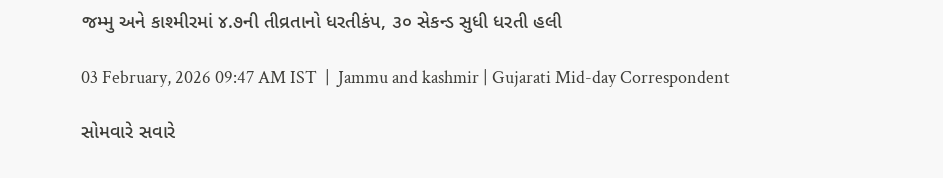જમ્મુ અને કાશ્મીરમાં ૪.૭ની તીવ્રતાનો ધરતીકંપ, ૩૦ સેકન્ડ સુધી ધરતી હલી

03 February, 2026 09:47 AM IST  |  Jammu and kashmir | Gujarati Mid-day Correspondent

સોમવારે સવારે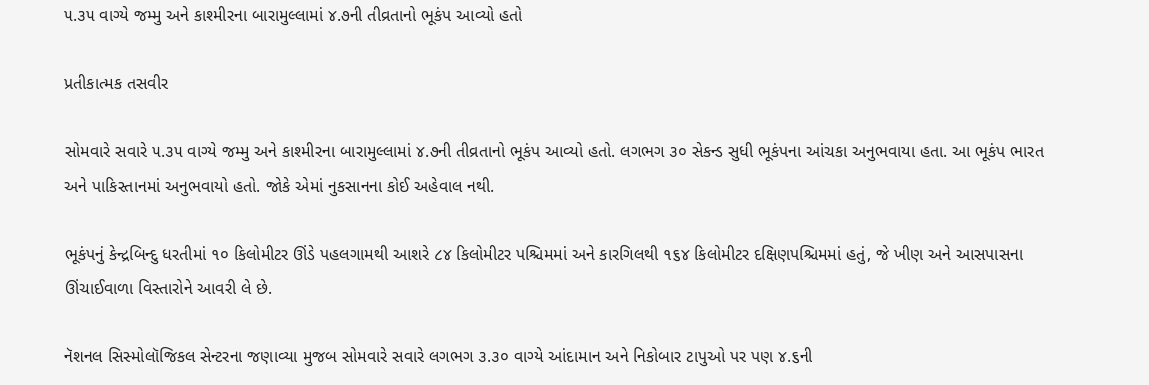૫.૩૫ વાગ્યે જમ્મુ અને કાશ્મીરના બારામુલ્લામાં ૪.૭ની તીવ્રતાનો ભૂકંપ આવ્યો હતો

પ્રતીકાત્મક તસવીર

સોમવારે સવારે ૫.૩૫ વાગ્યે જમ્મુ અને કાશ્મીરના બારામુલ્લામાં ૪.૭ની તીવ્રતાનો ભૂકંપ આવ્યો હતો. લગભગ ૩૦ સેકન્ડ સુધી ભૂકંપના આંચકા અનુભવાયા હતા. આ ભૂકંપ ભારત અને પાકિસ્તાનમાં અનુભવાયો હતો. જોકે એમાં નુકસાનના કોઈ અહેવાલ નથી.

ભૂકંપનું કેન્દ્રબિન્દુ ધરતીમાં ૧૦ કિલોમીટર ઊંડે પહલગામથી આશરે ૮૪ કિલોમીટર પશ્ચિમમાં અને કારગિલથી ૧૬૪ કિલોમીટર દક્ષિણપશ્ચિમમાં હતું, જે ખીણ અને આસપાસના ઊંચાઈવાળા વિસ્તારોને આવરી લે છે.

નૅશનલ સિસ્મોલૉજિકલ સેન્ટરના જણાવ્યા મુજબ સોમવારે સવારે લગભગ ૩.૩૦ વાગ્યે આંદામાન અને નિકોબાર ટાપુઓ પર પણ ૪.૬ની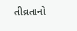તીવ્રતાનો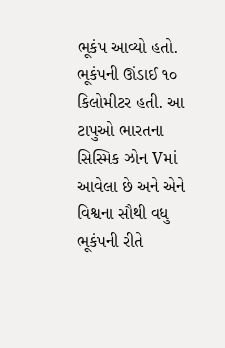ભૂકંપ આવ્યો હતો. ભૂકંપની ઊંડાઈ ૧૦ કિલોમીટર હતી. આ ટાપુઓ ભારતના સિસ્મિક ઝોન Vમાં આવેલા છે અને એને વિશ્વના સૌથી વધુ ભૂકંપની રીતે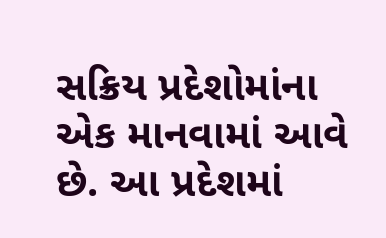સક્રિય પ્રદેશોમાંના એક માનવામાં આવે છે. આ પ્રદેશમાં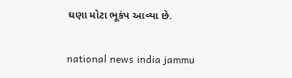ઘણા મોટા ભૂકંપ આવ્યા છે.

national news india jammu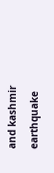and kashmir earthquake